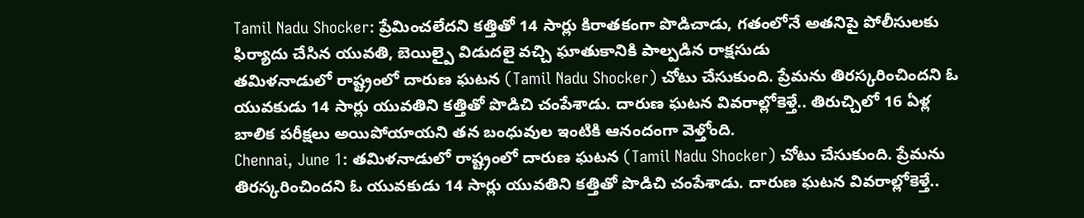Tamil Nadu Shocker: ప్రేమించలేదని కత్తితో 14 సార్లు కిరాతకంగా పొడిచాడు, గతంలోనే అతనిపై పోలీసులకు ఫిర్యాదు చేసిన యువతి, బెయిల్పై విడుదలై వచ్చి ఘాతుకానికి పాల్పడిన రాక్షసుడు
తమిళనాడులో రాష్ట్రంలో దారుణ ఘటన (Tamil Nadu Shocker) చోటు చేసుకుంది. ప్రేమను తిరస్కరించిందని ఓ యువకుడు 14 సార్లు యువతిని కత్తితో పొడిచి చంపేశాడు. దారుణ ఘటన వివరాల్లోకెళ్తే.. తిరుచ్చిలో 16 ఏళ్ల బాలిక పరీక్షలు అయిపోయాయని తన బంధువుల ఇంటికి ఆనందంగా వెళ్తోంది.
Chennai, June 1: తమిళనాడులో రాష్ట్రంలో దారుణ ఘటన (Tamil Nadu Shocker) చోటు చేసుకుంది. ప్రేమను తిరస్కరించిందని ఓ యువకుడు 14 సార్లు యువతిని కత్తితో పొడిచి చంపేశాడు. దారుణ ఘటన వివరాల్లోకెళ్తే..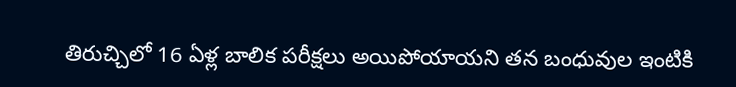తిరుచ్చిలో 16 ఏళ్ల బాలిక పరీక్షలు అయిపోయాయని తన బంధువుల ఇంటికి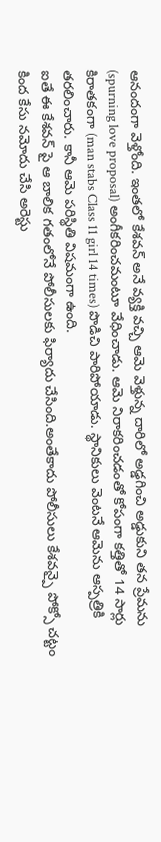ఆనందంగా వెళ్తోంది. ఇంతలో కేశవన్ అనే వ్యక్తి వచ్చి ఆమె వెళ్తున్న దారిలో అడ్డగించి అడ్డుకుని తన ప్రేమను (spurning love proposal) అంగీకరించమంటూ వేధించాడు. ఆమె నిరాకరించడంతో కోపంగా కత్తితో 14 సార్లు కిరాతకంగా (man stabs Class 11 girl 14 times) పొడిచి పారిపోయాడు. స్థానికులు వెంటనే ఆమెను ఆస్పత్రికి తరలించారు. కానీ ఆమె పరిస్థితి విషమంగా ఉంది.
ఐతే ఈ కేశవన్ పై ఆ బాలిక గతంలోనే పోలీసులకు ఫిర్యాదు చేసింది.అంతేకాదు పోలీసులు కేశవన్పై పోక్సో చట్టం కింద కేసు నమోదు చేసి అరెస్టు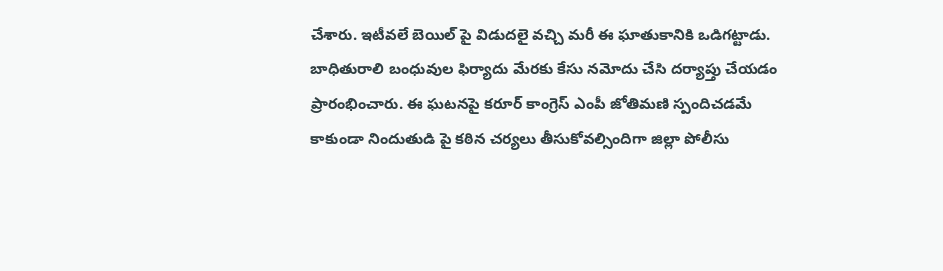చేశారు. ఇటీవలే బెయిల్ పై విడుదలై వచ్చి మరీ ఈ ఘాతుకానికి ఒడిగట్టాడు. బాధితురాలి బంధువుల ఫిర్యాదు మేరకు కేసు నమోదు చేసి దర్యాప్తు చేయడం ప్రారంభించారు. ఈ ఘటనపై కరూర్ కాంగ్రెస్ ఎంపీ జోతిమణి స్పందిచడమే కాకుండా నిందుతుడి పై కఠిన చర్యలు తీసుకోవల్సిందిగా జిల్లా పోలీసు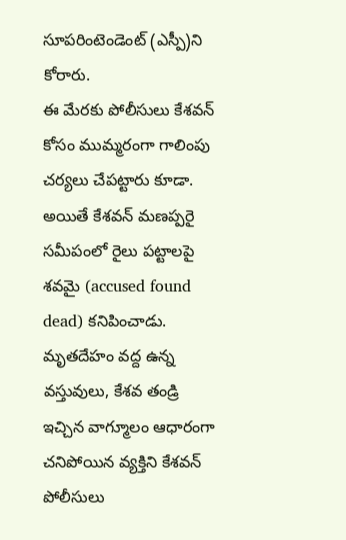సూపరింటెండెంట్ (ఎస్పీ)ని కోరారు.
ఈ మేరకు పోలీసులు కేశవన్ కోసం ముమ్మరంగా గాలింపు చర్యలు చేపట్టారు కూడా. అయితే కేశవన్ మణప్పరై సమీపంలో రైలు పట్టాలపై శవమై (accused found dead) కనిపించాడు. మృతదేహం వద్ద ఉన్న వస్తువులు, కేశవ తండ్రి ఇచ్చిన వాగ్మూలం ఆధారంగా చనిపోయిన వ్యక్తిని కేశవన్ పోలీసులు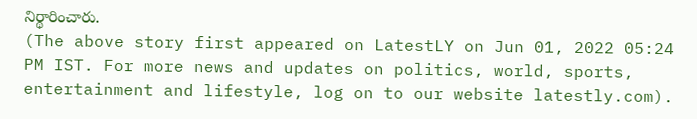నిర్థారించారు.
(The above story first appeared on LatestLY on Jun 01, 2022 05:24 PM IST. For more news and updates on politics, world, sports, entertainment and lifestyle, log on to our website latestly.com).